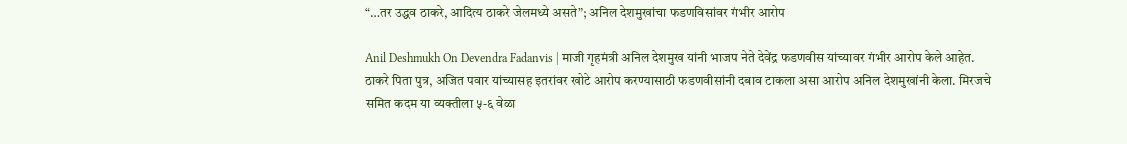“…तर उद्धव ठाकरे, आदित्य ठाकरे जेलमध्ये असते”; अनिल देशमुखांचा फडणविसांवर गंभीर आरोप

Anil Deshmukh On Devendra Fadanvis | माजी गृहमंत्री अनिल देशमुख यांनी भाजप नेते देवेंद्र फडणवीस यांच्यावर गंभीर आरोप केले आहेत. ठाकरे पिता पुत्र, अजित पवार यांच्यासह इतरांवर खोटे आरोप करण्यासाठी फडणवीसांनी दबाव टाकला असा आरोप अनिल देशमुखांनी केला. मिरजचे समित कदम या व्यक्तीला ५-६ वेळा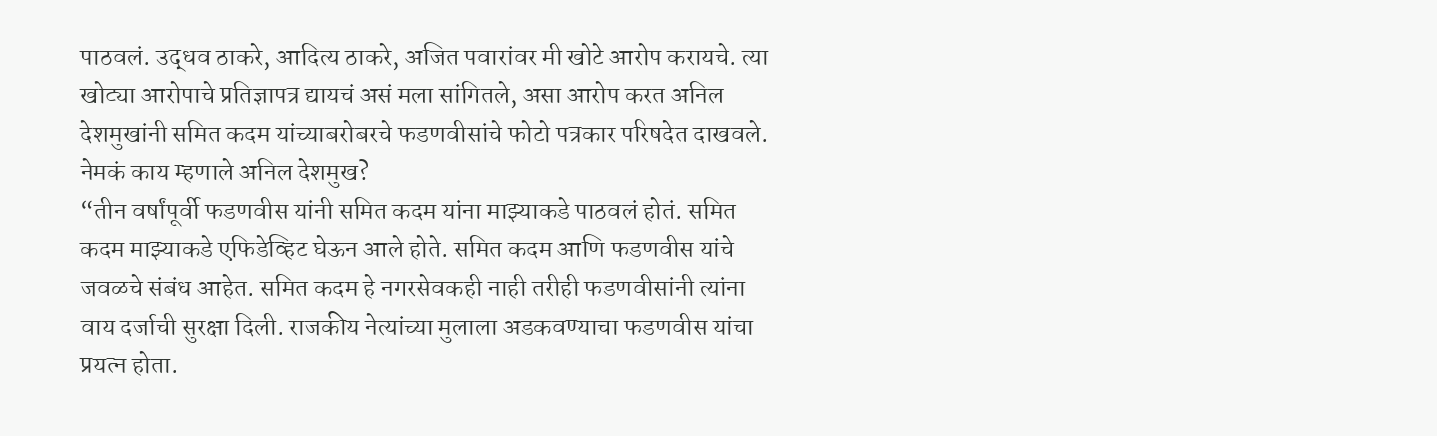पाठवलं. उद्धव ठाकरे, आदित्य ठाकरे, अजित पवारांवर मी खोटे आरोप करायचे. त्या खोट्या आरोपाचे प्रतिज्ञापत्र द्यायचं असं मला सांगितले, असा आरोप करत अनिल देशमुखांनी समित कदम यांच्याबरोबरचे फडणवीसांचे फोटो पत्रकार परिषदेत दाखवले.
नेमकं काय म्हणाले अनिल देशमुख?
“तीन वर्षांपूर्वी फडणवीस यांनी समित कदम यांना माझ्याकडे पाठवलं होतं. समित कदम माझ्याकडे एफिडेव्हिट घेऊन आले होते. समित कदम आणि फडणवीस यांचे जवळचे संबंध आहेत. समित कदम हे नगरसेवकही नाही तरीही फडणवीसांनी त्यांना वाय दर्जाची सुरक्षा दिली. राजकीय नेत्यांच्या मुलाला अडकवण्याचा फडणवीस यांचा प्रयत्न होता.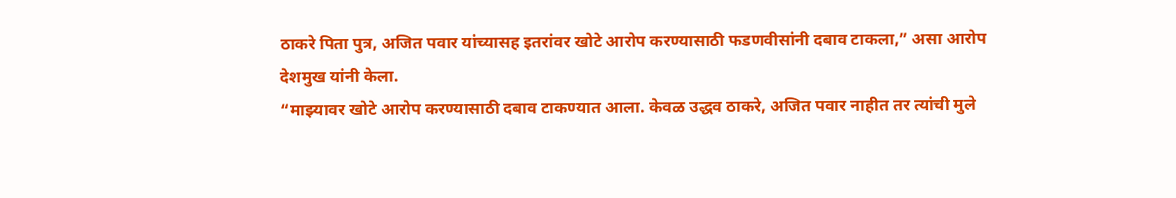ठाकरे पिता पुत्र, अजित पवार यांच्यासह इतरांवर खोटे आरोप करण्यासाठी फडणवीसांनी दबाव टाकला,” असा आरोप देशमुख यांनी केला.
“माझ्यावर खोटे आरोप करण्यासाठी दबाव टाकण्यात आला. केवळ उद्धव ठाकरे, अजित पवार नाहीत तर त्यांची मुले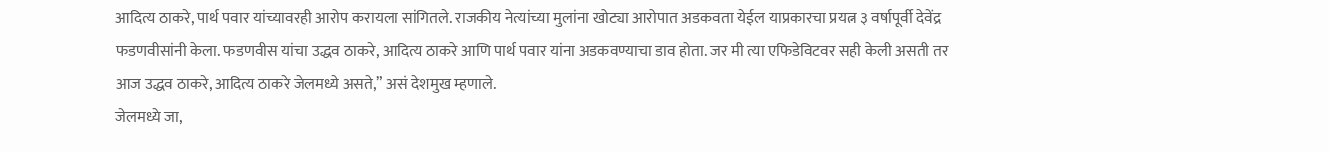आदित्य ठाकरे, पार्थ पवार यांच्यावरही आरोप करायला सांगितले. राजकीय नेत्यांच्या मुलांना खोट्या आरोपात अडकवता येईल याप्रकारचा प्रयत्न ३ वर्षापूर्वी देवेंद्र फडणवीसांनी केला. फडणवीस यांचा उद्धव ठाकरे, आदित्य ठाकरे आणि पार्थ पवार यांना अडकवण्याचा डाव होता. जर मी त्या एफिडेविटवर सही केली असती तर आज उद्धव ठाकरे, आदित्य ठाकरे जेलमध्ये असते,” असं देशमुख म्हणाले.
जेलमध्ये जा,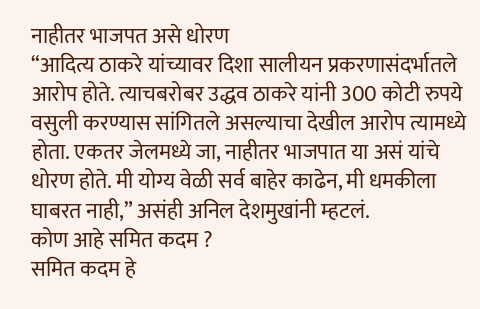नाहीतर भाजपत असे धोरण
“आदित्य ठाकरे यांच्यावर दिशा सालीयन प्रकरणासंदर्भातले आरोप होते. त्याचबरोबर उद्धव ठाकरे यांनी 300 कोटी रुपये वसुली करण्यास सांगितले असल्याचा देखील आरोप त्यामध्ये होता. एकतर जेलमध्ये जा, नाहीतर भाजपात या असं यांचे धोरण होते. मी योग्य वेळी सर्व बाहेर काढेन, मी धमकीला घाबरत नाही,” असंही अनिल देशमुखांनी म्हटलं.
कोण आहे समित कदम ?
समित कदम हे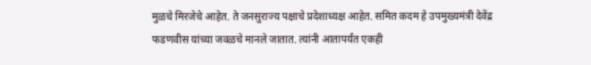मुळचे मिरजेचे आहेत. ते जनसुराज्य पक्षाचे प्रदेशाध्यक्ष आहेत. समित कदम हे उपमुख्यमंत्री देवेंद्र फडणवीस यांच्या जवळचे मानले जातात. त्यांनी आतापर्यंत एकही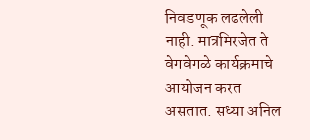निवडणूक लढलेली नाही. मात्रमिरजेत ते वेगवेगळे कार्यक्रमाचे आयोजन करत असतात. सध्या अनिल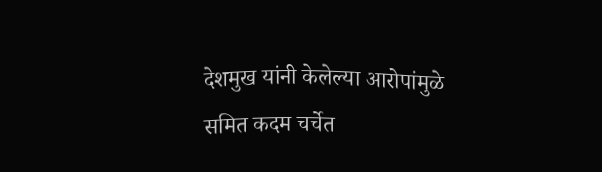देशमुख यांनी केलेल्या आरोपांमुळे समित कदम चर्चेत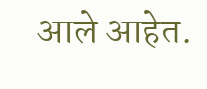आले आहेत.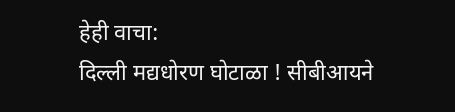हेही वाचा:
दिल्ली मद्यधोरण घोटाळा ! सीबीआयने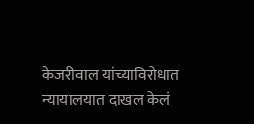केजरीवाल यांच्याविरोधात न्यायालयात दाखल केलं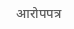आरोपपत्र